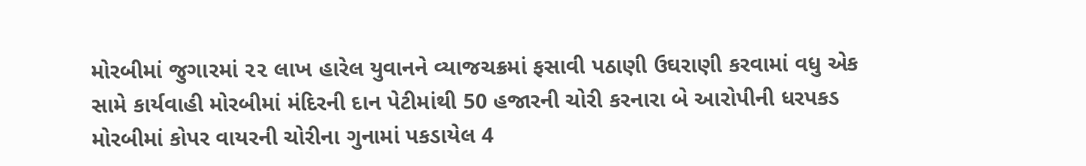મોરબીમાં જુગારમાં ૨૨ લાખ હારેલ યુવાનને વ્યાજચક્રમાં ફસાવી પઠાણી ઉઘરાણી કરવામાં વધુ એક સામે કાર્યવાહી મોરબીમાં મંદિરની દાન પેટીમાંથી 50 હજારની ચોરી કરનારા બે આરોપીની ધરપકડ મોરબીમાં કોપર વાયરની ચોરીના ગુનામાં પકડાયેલ 4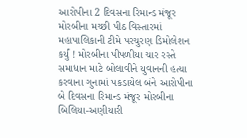આરોપીના 2 દિવસના રિમાન્ડ મંજૂર મોરબીના મચ્છી પીઠ વિસ્તારમાં મહાપાલિકાની ટીમે પરચુરણ ડિમોલેશન કર્યું ! મોરબીના પીપળીયા ચાર રસ્તે સમાધાન માટે બોલાવીને યુવાનની હત્યા કરવાના ગુનામાં પકડાયેલ બંને આરોપીના બે દિવસના રિમાન્ડ મંજૂર મોરબીના બિલિયા-અણીયારી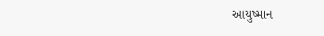આયુષ્માન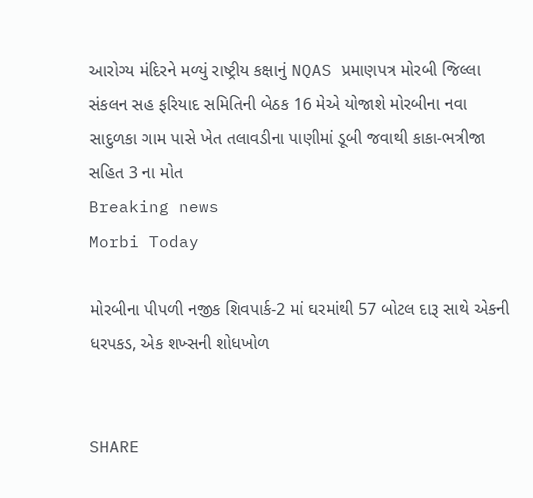આરોગ્ય મંદિરને મળ્યું રાષ્ટ્રીય કક્ષાનું NQAS પ્રમાણપત્ર મોરબી જિલ્લા સંકલન સહ ફરિયાદ સમિતિની બેઠક 16 મેએ યોજાશે મોરબીના નવા સાદુળકા ગામ પાસે ખેત તલાવડીના પાણીમાં ડૂબી જવાથી કાકા-ભત્રીજા સહિત 3 ના મોત
Breaking news
Morbi Today

મોરબીના પીપળી નજીક શિવપાર્ક-2 માં ઘરમાંથી 57 બોટલ દારૂ સાથે એકની ધરપકડ, એક શખ્સની શોધખોળ


SHARE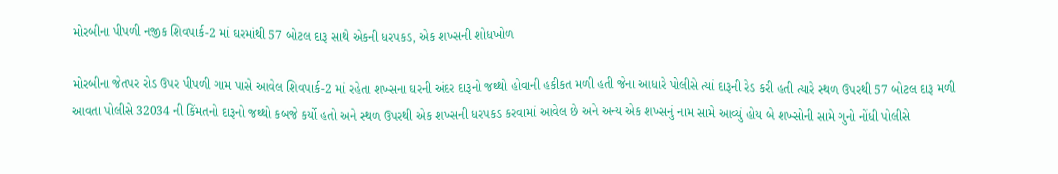મોરબીના પીપળી નજીક શિવપાર્ક-2 માં ઘરમાંથી 57 બોટલ દારૂ સાથે એકની ધરપકડ, એક શખ્સની શોધખોળ

મોરબીના જેતપર રોડ ઉપર પીપળી ગામ પાસે આવેલ શિવપાર્ક-2 માં રહેતા શખ્સના ઘરની અંદર દારૂનો જથ્થો હોવાની હકીકત મળી હતી જેના આધારે પોલીસે ત્યાં દારૂની રેડ કરી હતી ત્યારે સ્થળ ઉપરથી 57 બોટલ દારૂ મળી આવતા પોલીસે 32034 ની કિંમતનો દારૂનો જથ્થો કબજે કર્યો હતો અને સ્થળ ઉપરથી એક શખ્સની ધરપકડ કરવામાં આવેલ છે અને અન્ય એક શખ્સનું નામ સામે આવ્યું હોય બે શખ્સોની સામે ગુનો નોંધી પોલીસે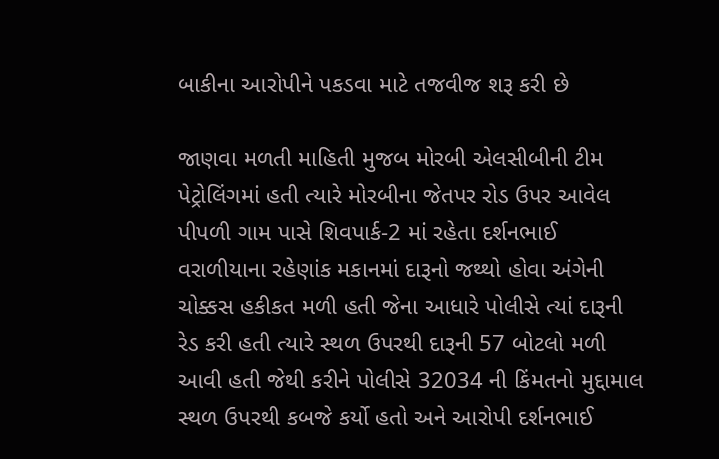બાકીના આરોપીને પકડવા માટે તજવીજ શરૂ કરી છે

જાણવા મળતી માહિતી મુજબ મોરબી એલસીબીની ટીમ પેટ્રોલિંગમાં હતી ત્યારે મોરબીના જેતપર રોડ ઉપર આવેલ પીપળી ગામ પાસે શિવપાર્ક-2 માં રહેતા દર્શનભાઈ વરાળીયાના રહેણાંક મકાનમાં દારૂનો જથ્થો હોવા અંગેની ચોક્કસ હકીકત મળી હતી જેના આધારે પોલીસે ત્યાં દારૂની રેડ કરી હતી ત્યારે સ્થળ ઉપરથી દારૂની 57 બોટલો મળી આવી હતી જેથી કરીને પોલીસે 32034 ની કિંમતનો મુદ્દામાલ સ્થળ ઉપરથી કબજે કર્યો હતો અને આરોપી દર્શનભાઈ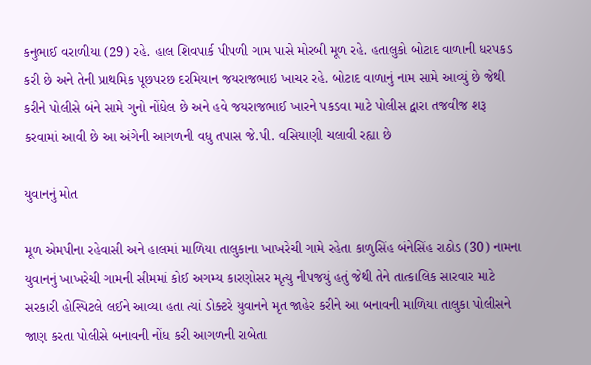કનુભાઈ વરાળીયા (29) રહે. હાલ શિવપાર્ક પીપળી ગામ પાસે મોરબી મૂળ રહે. હતાલુકો બોટાદ વાળાની ધરપકડ કરી છે અને તેની પ્રાથમિક પૂછપરછ દરમિયાન જયરાજભાઇ ખાચર રહે. બોટાદ વાળાનું નામ સામે આવ્યું છે જેથી કરીને પોલીસે બંને સામે ગુનો નોંધેલ છે અને હવે જયરાજભાઈ ખારને પકડવા માટે પોલીસ દ્વારા તજવીજ શરૂ કરવામાં આવી છે આ અંગેની આગળની વધુ તપાસ જે.પી. વસિયાણી ચલાવી રહ્યા છે

યુવાનનું મોત

મૂળ એમપીના રહેવાસી અને હાલમાં માળિયા તાલુકાના ખાખરેચી ગામે રહેતા કાળુસિંહ બંનેસિંહ રાઠોડ (30) નામના યુવાનનું ખાખરેચી ગામની સીમમાં કોઈ અગમ્ય કારણોસર મૃત્યુ નીપજયું હતું જેથી તેને તાત્કાલિક સારવાર માટે સરકારી હોસ્પિટલે લઈને આવ્યા હતા ત્યાં ડોક્ટરે યુવાનને મૃત જાહેર કરીને આ બનાવની માળિયા તાલુકા પોલીસને જાણ કરતા પોલીસે બનાવની નોંધ કરી આગળની રાબેતા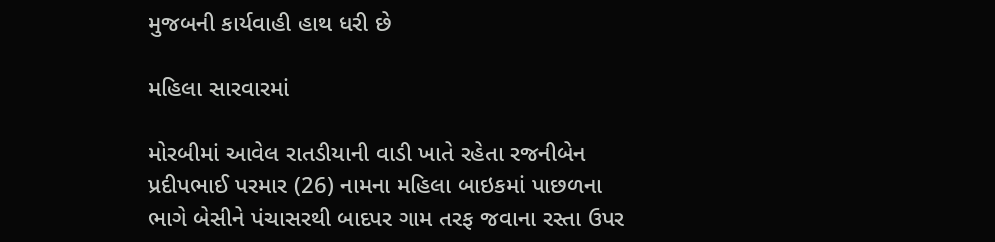મુજબની કાર્યવાહી હાથ ધરી છે

મહિલા સારવારમાં

મોરબીમાં આવેલ રાતડીયાની વાડી ખાતે રહેતા રજનીબેન પ્રદીપભાઈ પરમાર (26) નામના મહિલા બાઇકમાં પાછળના ભાગે બેસીને પંચાસરથી બાદપર ગામ તરફ જવાના રસ્તા ઉપર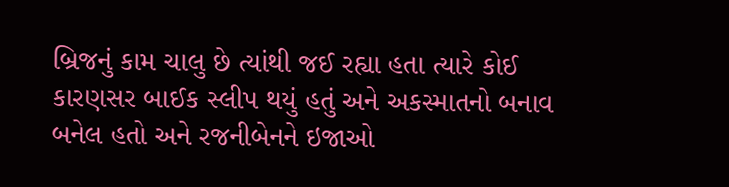બ્રિજનું કામ ચાલુ છે ત્યાંથી જઈ રહ્યા હતા ત્યારે કોઈ કારણસર બાઈક સ્લીપ થયું હતું અને અકસ્માતનો બનાવ બનેલ હતો અને રજનીબેનને ઇજાઓ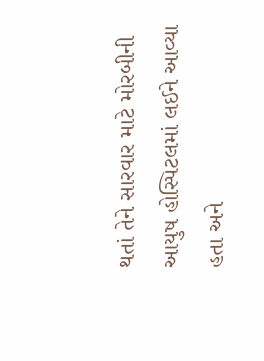થતાં તેને સારવાર માટે મોરબીની આયુષ હોસ્પિટલમાં લઈને આવ્યા હતા અને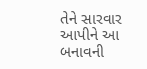તેને સારવાર આપીને આ બનાવની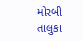મોરબી તાલુકા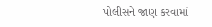પોલીસને જાણ કરવામાં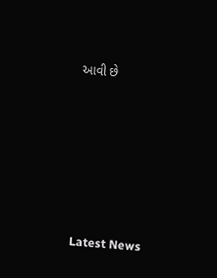આવી છે






Latest News